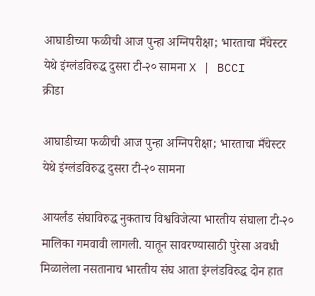आघाडीच्या फळीची आज पुन्हा अग्निपरीक्षा; भारताचा मँचेस्टर येथे इंग्लंडविरुद्ध दुसरा टी-२० सामना X | BCCI
क्रीडा

आघाडीच्या फळीची आज पुन्हा अग्निपरीक्षा; भारताचा मँचेस्टर येथे इंग्लंडविरुद्ध दुसरा टी-२० सामना

आयर्लंड संघाविरुद्ध नुकताच विश्वविजेत्या भारतीय संघाला टी-२० मालिका गमवावी लागली. यातून सावरण्यासाठी पुरेसा अवधी मिळालेला नसतानाच भारतीय संघ आता इंग्लंडविरुद्ध दोन हात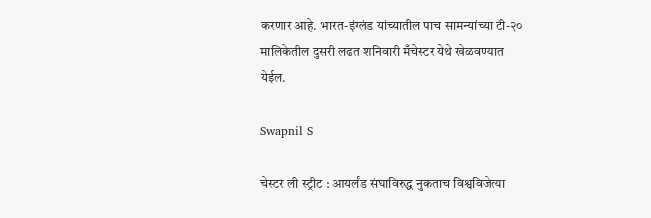करणार आहे. भारत-इंग्लंड यांच्यातील पाच सामन्यांच्या टी-२० मालिकेतील दुसरी लढत शनिवारी मँचेस्टर येथे खेळवण्यात येईल.

Swapnil S

चेस्टर ली स्ट्रीट : आयर्लंड संघाविरुद्ध नुकताच विश्वविजेत्या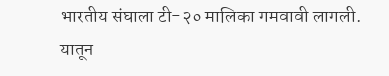भारतीय संघाला टी-२० मालिका गमवावी लागली. यातून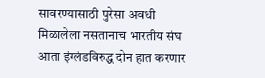सावरण्यासाठी पुरेसा अवधी मिळालेला नसतानाच भारतीय संघ आता इंग्लंडविरुद्ध दोन हात करणार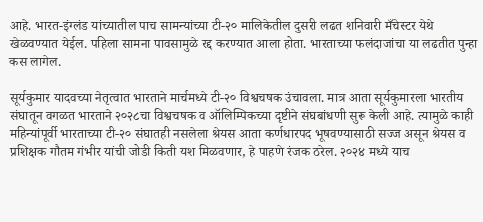आहे. भारत-इंग्लंड यांच्यातील पाच सामन्यांच्या टी-२० मालिकेतील दुसरी लढत शनिवारी मँचेस्टर येथे खेळवण्यात येईल. पहिला सामना पावसामुळे रद्द करण्यात आला होता. भारताच्या फलंदाजांचा या लढतीत पुन्हा कस लागेल.

सूर्यकुमार यादवच्या नेतृत्वात भारताने मार्चमध्ये टी-२० विश्वचषक उंचावला. मात्र आता सूर्यकुमारला भारतीय संघातून वगळत भारताने २०२८चा विश्वचषक व ऑलिम्पिकच्या दृष्टीने संघबांधणी सुरू केली आहे. त्यामुळे काही महिन्यांपूर्वी भारताच्या टी-२० संघातही नसलेला श्रेयस आता कर्णधारपद भूषवण्यासाठी सज्ज असून श्रेयस व प्रशिक्षक गौतम गंभीर यांची जोडी किती यश मिळवणार, हे पाहणे रंजक ठरेल. २०२४ मध्ये याच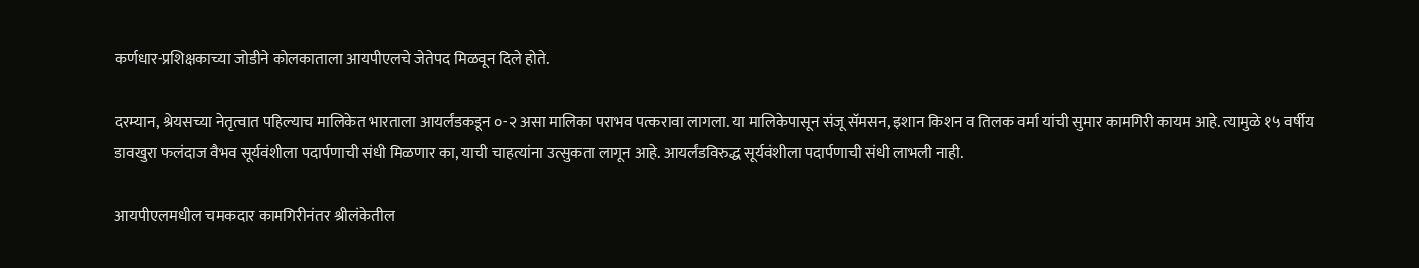कर्णधार-प्रशिक्षकाच्या जोडीने कोलकाताला आयपीएलचे जेतेपद मिळवून दिले होते.

दरम्यान, श्रेयसच्या नेतृत्वात पहिल्याच मालिकेत भारताला आयर्लंडकडून ०-२ असा मालिका पराभव पत्करावा लागला. या मालिकेपासून संजू सॅमसन, इशान किशन व तिलक वर्मा यांची सुमार कामगिरी कायम आहे. त्यामुळे १५ वर्षीय डावखुरा फलंदाज वैभव सूर्यवंशीला पदार्पणाची संधी मिळणार का, याची चाहत्यांना उत्सुकता लागून आहे. आयर्लंडविरुद्ध सूर्यवंशीला पदार्पणाची संधी लाभली नाही.

आयपीएलमधील चमकदार कामगिरीनंतर श्रीलंकेतील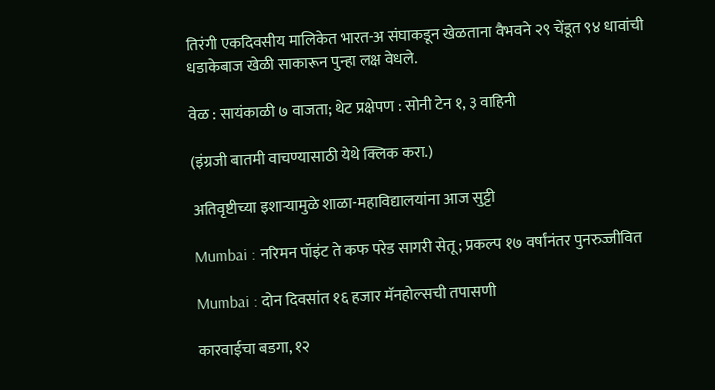तिरंगी एकदिवसीय मालिकेत भारत-अ संघाकडून खेळताना वैभवने २९ चेंडूत ९४ धावांची धडाकेबाज खेळी साकारून पुन्हा लक्ष वेधले.

वेळ : सायंकाळी ७ वाजता; थेट प्रक्षेपण : सोनी टेन १, ३ वाहिनी

(इंग्रजी बातमी वाचण्यासाठी येथे क्लिक करा.)

अतिवृष्टीच्या इशाऱ्यामुळे शाळा-महाविद्यालयांना आज सुट्टी

Mumbai : नरिमन पॉइंट ते कफ परेड सागरी सेतू; प्रकल्प १७ वर्षांनंतर पुनरुज्जीवित

Mumbai : दोन दिवसांत १६ हजार मॅनहोल्सची तपासणी

कारवाईचा बडगा, १२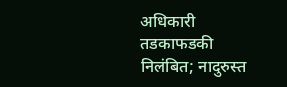अधिकारी तडकाफडकी निलंबित; नादुरुस्त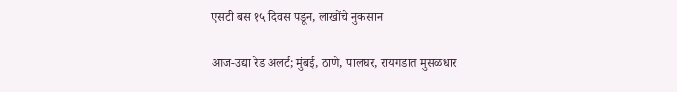एसटी बस १५ दिवस पडून, लाखोंचे नुकसान

आज-उद्या रेड अलर्ट; मुंबई, ठाणे, पालघर, रायगडात मुसळधार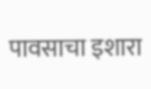पावसाचा इशारा